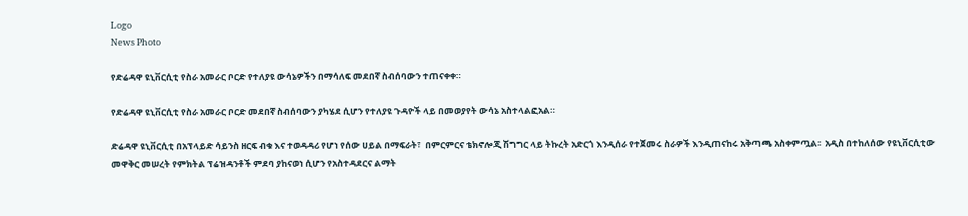Logo
News Photo

የድሬዳዋ ዩኒቨርሲቲ የስራ አመራር ቦርድ የተለያዩ ውሳኔዎችን በማሳለፍ መደበኛ ስብሰባውን ተጠናቀቀ።

የድሬዳዋ ዩኒቨርሲቲ የስራ አመራር ቦርድ መደበኛ ስብሰባውን ያካሄደ ሲሆን የተለያዩ ጉዳዮች ላይ በመወያየት ውሳኔ አስተላልፎአል።

ድሬዳዋ ዩኒቨርሲቲ በአፕላይድ ሳይንስ ዘርፍ ብቁ እና ተወዳዳሪ የሆነ የሰው ሀይል በማፍራት፣  በምርምርና ቴክኖሎጂ ሽግግር ላይ ትኩረት አድርጎ እንዲሰራ የተጀመሩ ስራዎች እንዲጠናከሩ አቅጣጫ አስቀምጧል፡፡  አዲስ በተከለሰው የዩኒቨርሲቲው መዋቅር መሠረት የምክትል ፕሬዝዳንቶች ምደባ ያከናወነ ሲሆን የአስተዳደርና ልማት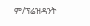ም/ፕሬዝዳንት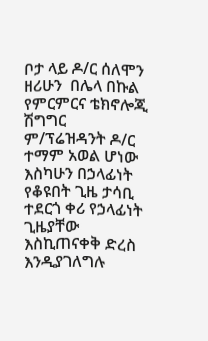ቦታ ላይ ዶ/ር ሰለሞን ዘሪሁን  በሌላ በኩል የምርምርና ቴክኖሎጂ ሽግግር ም/ፕሬዝዳንት ዶ/ር ተማም አወል ሆነው እስካሁን በኃላፊነት የቆዩበት ጊዜ ታሳቢ ተደርጎ ቀሪ የኃላፊነት ጊዜያቸው እስኪጠናቀቅ ድረስ እንዲያገለግሉ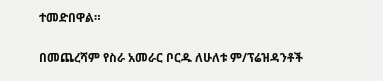ተመድበዋል።

በመጨረሻም የስራ አመራር ቦርዱ ለሁለቱ ም/ፕሬዝዳንቶች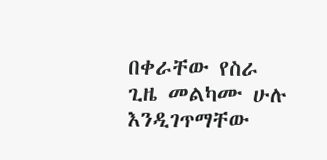በቀራቸው የስራ ጊዜ መልካሙ ሁሉ እንዲገጥማቸው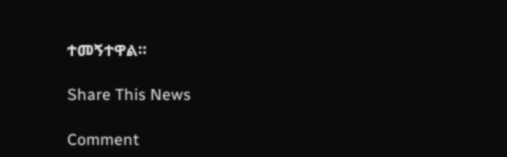ተመኝተዋል።

Share This News

Comment